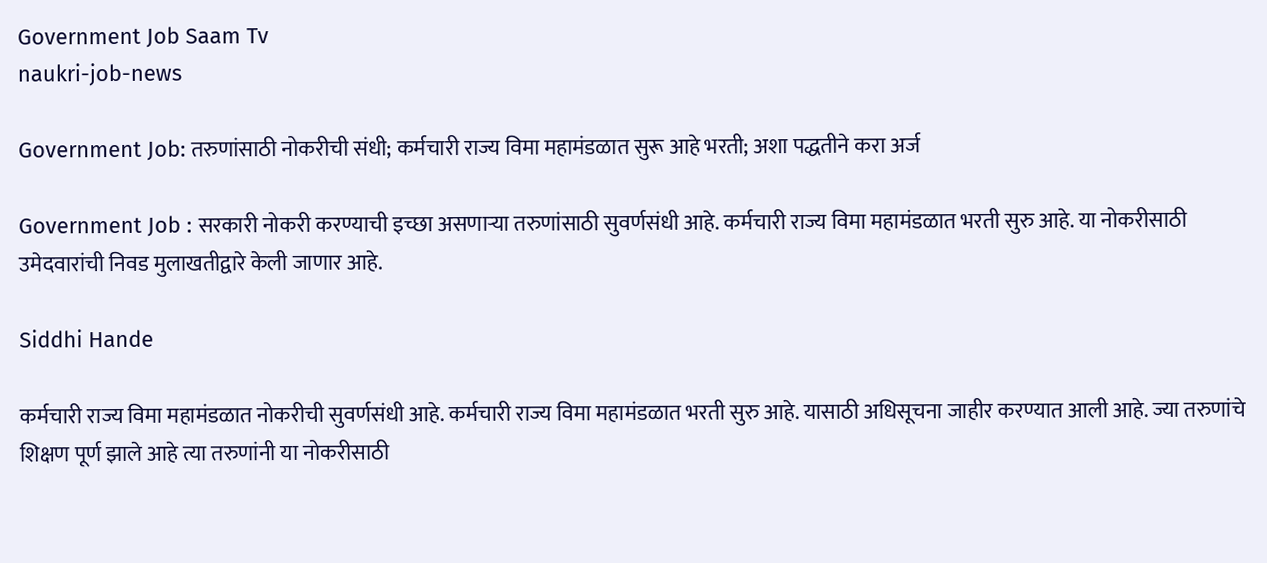Government Job Saam Tv
naukri-job-news

Government Job: तरुणांसाठी नोकरीची संधी; कर्मचारी राज्य विमा महामंडळात सुरू आहे भरती; अशा पद्धतीने करा अर्ज

Government Job : सरकारी नोकरी करण्याची इच्छा असणाऱ्या तरुणांसाठी सुवर्णसंधी आहे. कर्मचारी राज्य विमा महामंडळात भरती सुरु आहे. या नोकरीसाठी उमेदवारांची निवड मुलाखतीद्वारे केली जाणार आहे.

Siddhi Hande

कर्मचारी राज्य विमा महामंडळात नोकरीची सुवर्णसंधी आहे. कर्मचारी राज्य विमा महामंडळात भरती सुरु आहे. यासाठी अधिसूचना जाहीर करण्यात आली आहे. ज्या तरुणांचे शिक्षण पूर्ण झाले आहे त्या तरुणांनी या नोकरीसाठी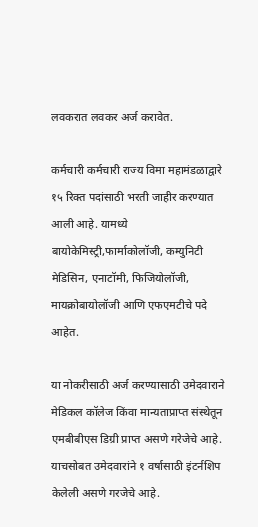लवकरात लवकर अर्ज करावेत.

कर्मचारी कर्मचारी राज्य विमा महामंडळाद्वारे १५ रिक्त पदांसाठी भरती जाहीर करण्यात आली आहे. यामध्ये बायोकेमिस्ट्री,फार्माकोलॉजी, कम्युनिटी मेडिसिन, एनाटॉमी, फिजियोलॉजी, मायक्रोबायोलॉजी आणि एफएमटीचे पदे आहेत.

या नोकरीसाठी अर्ज करण्यासाठी उमेदवाराने मेडिकल कॉलेज किंवा मान्यताप्राप्त संस्थेतून एमबीबीएस डिग्री प्राप्त असणे गरेजेचे आहे. याचसोबत उमेदवारांने १ वर्षासाठी इंटर्नशिप केलेली असणे गरजेचे आहे.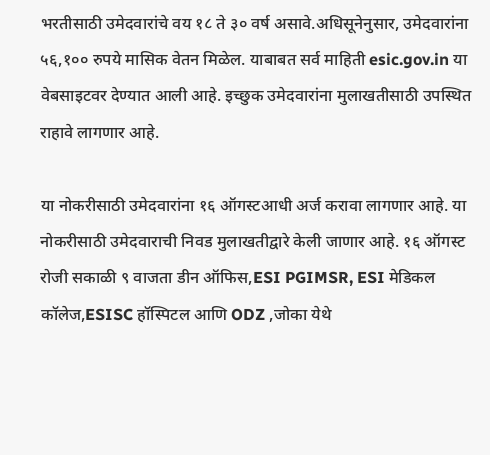भरतीसाठी उमेदवारांचे वय १८ ते ३० वर्ष असावे.अधिसूनेनुसार, उमेदवारांना ५६,१०० रुपये मासिक वेतन मिळेल. याबाबत सर्व माहिती esic.gov.in या वेबसाइटवर देण्यात आली आहे. इच्छुक उमेदवारांना मुलाखतीसाठी उपस्थित राहावे लागणार आहे.

या नोकरीसाठी उमेदवारांना १६ ऑगस्टआधी अर्ज करावा लागणार आहे. या नोकरीसाठी उमेदवाराची निवड मुलाखतीद्वारे केली जाणार आहे. १६ ऑगस्ट रोजी सकाळी ९ वाजता डीन ऑफिस,ESI PGIMSR, ESI मेडिकल कॉलेज,ESISC हॉस्पिटल आणि ODZ ,जोका येथे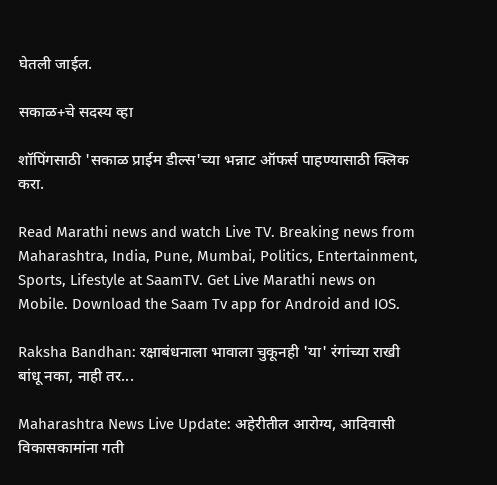घेतली जाईल.

सकाळ+चे सदस्य व्हा

शॉपिंगसाठी 'सकाळ प्राईम डील्स'च्या भन्नाट ऑफर्स पाहण्यासाठी क्लिक करा.

Read Marathi news and watch Live TV. Breaking news from Maharashtra, India, Pune, Mumbai, Politics, Entertainment, Sports, Lifestyle at SaamTV. Get Live Marathi news on Mobile. Download the Saam Tv app for Android and IOS.

Raksha Bandhan: रक्षाबंधनाला भावाला चुकूनही 'या' रंगांच्या राखी बांधू नका, नाही तर...

Maharashtra News Live Update: अहेरीतील आरोग्य, आदिवासी विकासकामांना गती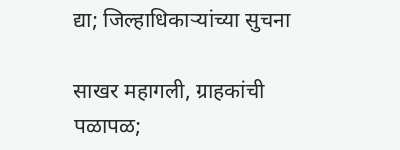द्या; जिल्हाधिकाऱ्यांच्या सुचना

साखर महागली, ग्राहकांची पळापळ;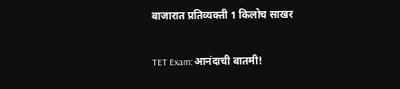बाजारात प्रतिव्यक्ती 1 किलोच साखर

TET Exam: आनंदाची बातमी!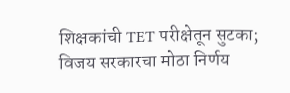शिक्षकांची TET परीक्षेतून सुटका; विजय सरकारचा मोठा निर्णय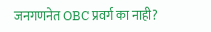जनगणनेत OBC प्रवर्ग का नाही?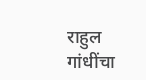राहुल गांधींचा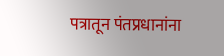पत्रातून पंतप्रधानांना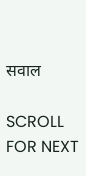सवाल

SCROLL FOR NEXT